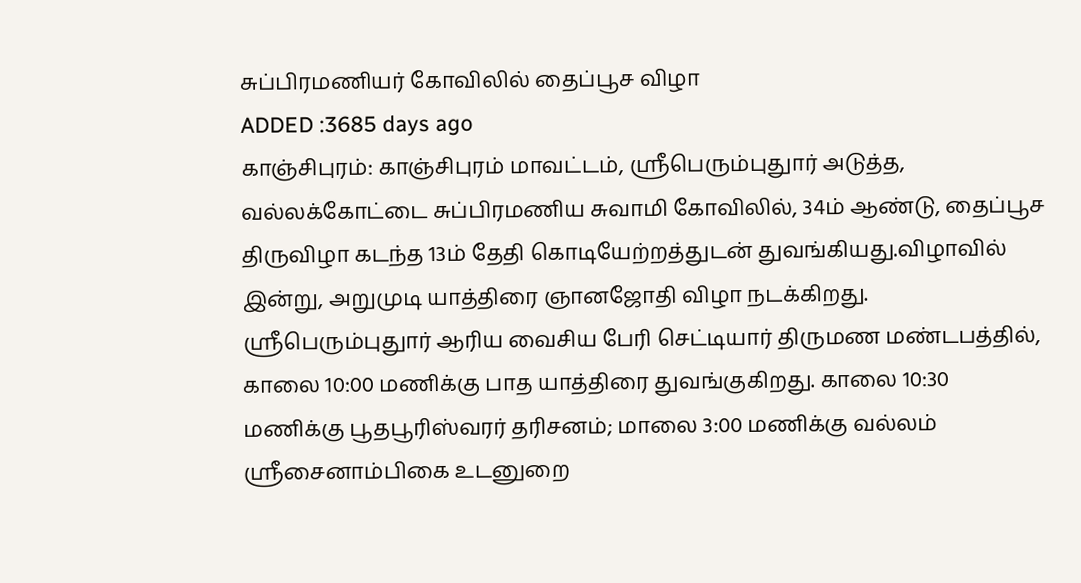சுப்பிரமணியர் கோவிலில் தைப்பூச விழா
ADDED :3685 days ago
காஞ்சிபுரம்: காஞ்சிபுரம் மாவட்டம், ஸ்ரீபெரும்புதுார் அடுத்த, வல்லக்கோட்டை சுப்பிரமணிய சுவாமி கோவிலில், 34ம் ஆண்டு, தைப்பூச திருவிழா கடந்த 13ம் தேதி கொடியேற்றத்துடன் துவங்கியது.விழாவில் இன்று, அறுமுடி யாத்திரை ஞானஜோதி விழா நடக்கிறது. ஸ்ரீபெரும்புதுார் ஆரிய வைசிய பேரி செட்டியார் திருமண மண்டபத்தில், காலை 10:00 மணிக்கு பாத யாத்திரை துவங்குகிறது. காலை 10:30 மணிக்கு பூதபூரிஸ்வரர் தரிசனம்; மாலை 3:00 மணிக்கு வல்லம் ஸ்ரீசைனாம்பிகை உடனுறை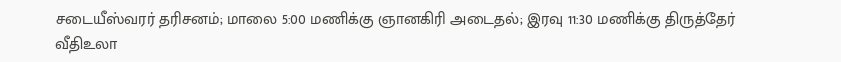சடையீஸ்வரர் தரிசனம்; மாலை 5:00 மணிக்கு ஞானகிரி அடைதல்; இரவு 11:30 மணிக்கு திருத்தேர் வீதிஉலா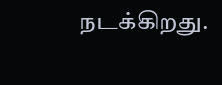நடக்கிறது.